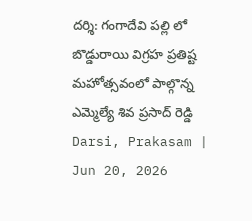దర్శి: గంగాదేవి పల్లి లో బొడ్డురాయి విగ్రహ ప్రతిష్ట మహోత్సవంలో పాల్గొన్న ఎమ్మెల్యే శివ ప్రసాద్ రెడ్డి
Darsi, Prakasam | Jun 20, 2026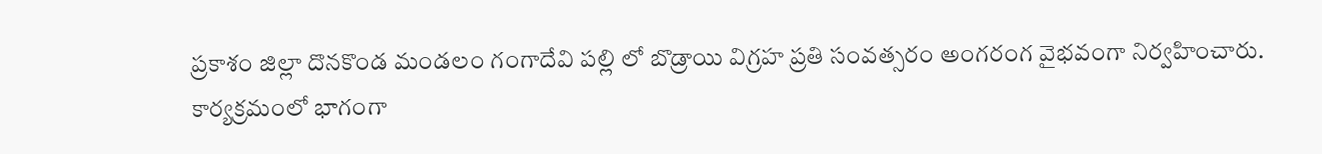ప్రకాశం జిల్లా దొనకొండ మండలం గంగాదేవి పల్లి లో బొడ్రాయి విగ్రహ ప్రతి సంవత్సరం అంగరంగ వైభవంగా నిర్వహించారు. కార్యక్రమంలో భాగంగా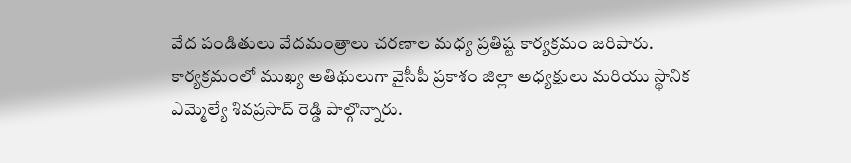వేద పండితులు వేదమంత్రాలు చరణాల మధ్య ప్రతిష్ట కార్యక్రమం జరిపారు. కార్యక్రమంలో ముఖ్య అతిథులుగా వైసీపీ ప్రకాశం జిల్లా అధ్యక్షులు మరియు స్థానిక ఎమ్మెల్యే శివప్రసాద్ రెడ్డి పాల్గొన్నారు.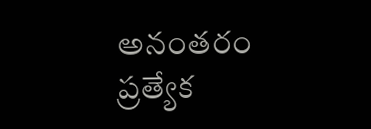అనంతరం ప్రత్యేక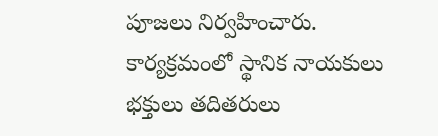పూజలు నిర్వహించారు. కార్యక్రమంలో స్థానిక నాయకులు భక్తులు తదితరులు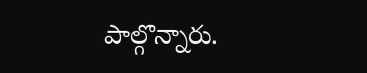పాల్గొన్నారు.